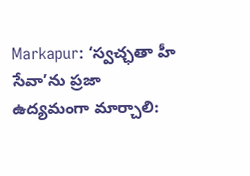Markapur: ‘స్వచ్ఛతా హీ సేవా’ను ప్రజా ఉద్యమంగా మార్చాలి: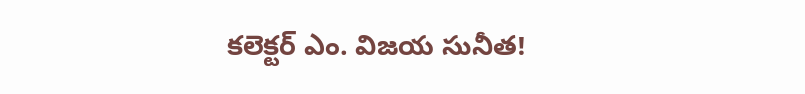కలెక్టర్ ఎం. విజయ సునీత!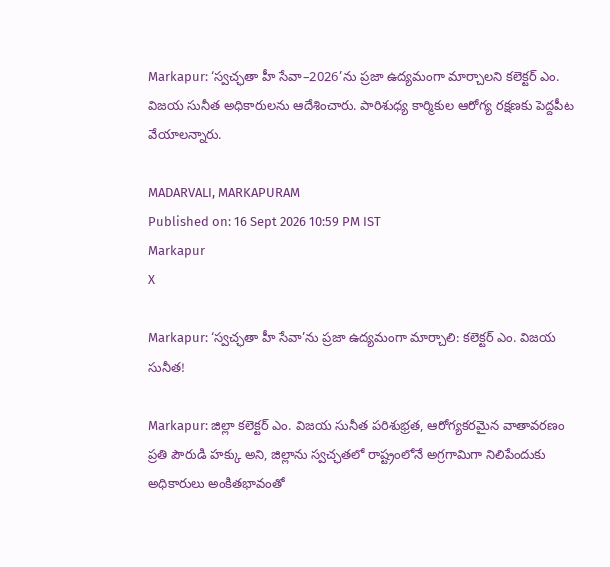Markapur: ‘స్వచ్ఛతా హీ సేవా–2026’ను ప్రజా ఉద్యమంగా మార్చాలని కలెక్టర్ ఎం. విజయ సునీత అధికారులను ఆదేశించారు. పారిశుధ్య కార్మికుల ఆరోగ్య రక్షణకు పెద్దపీట వేయాలన్నారు.

MADARVALI, MARKAPURAM
Published on: 16 Sept 2026 10:59 PM IST
Markapur
X

Markapur: ‘స్వచ్ఛతా హీ సేవా’ను ప్రజా ఉద్యమంగా మార్చాలి: కలెక్టర్ ఎం. విజయ సునీత!

Markapur: జిల్లా కలెక్టర్ ఎం. విజయ సునీత పరిశుభ్రత, ఆరోగ్యకరమైన వాతావరణం ప్రతి పౌరుడి హక్కు అని, జిల్లాను స్వచ్ఛతలో రాష్ట్రంలోనే అగ్రగామిగా నిలిపేందుకు అధికారులు అంకితభావంతో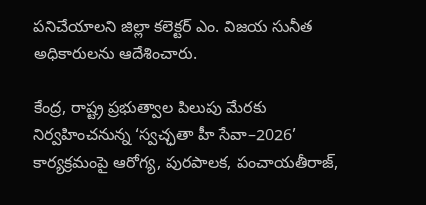పనిచేయాలని జిల్లా కలెక్టర్ ఎం. విజయ సునీత అధికారులను ఆదేశించారు.

కేంద్ర, రాష్ట్ర ప్రభుత్వాల పిలుపు మేరకు నిర్వహించనున్న ‘స్వచ్ఛతా హీ సేవా–2026’ కార్యక్రమంపై ఆరోగ్య, పురపాలక, పంచాయతీరాజ్,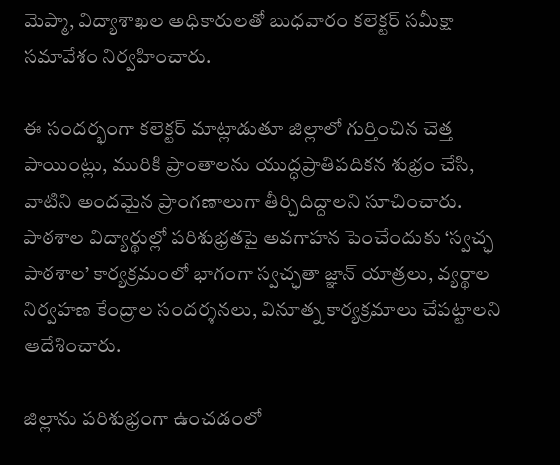మెప్మా, విద్యాశాఖల అధికారులతో బుధవారం కలెక్టర్ సమీక్షా సమావేశం నిర్వహించారు.

ఈ సందర్భంగా కలెక్టర్ మాట్లాడుతూ జిల్లాలో గుర్తించిన చెత్త పాయింట్లు, మురికి ప్రాంతాలను యుద్ధప్రాతిపదికన శుభ్రం చేసి, వాటిని అందమైన ప్రాంగణాలుగా తీర్చిదిద్దాలని సూచించారు. పాఠశాల విద్యార్థుల్లో పరిశుభ్రతపై అవగాహన పెంచేందుకు ‘స్వచ్ఛ పాఠశాల’ కార్యక్రమంలో భాగంగా స్వచ్ఛతా జ్ఞాన్ యాత్రలు, వ్యర్థాల నిర్వహణ కేంద్రాల సందర్శనలు, వినూత్న కార్యక్రమాలు చేపట్టాలని ఆదేశించారు.

జిల్లాను పరిశుభ్రంగా ఉంచడంలో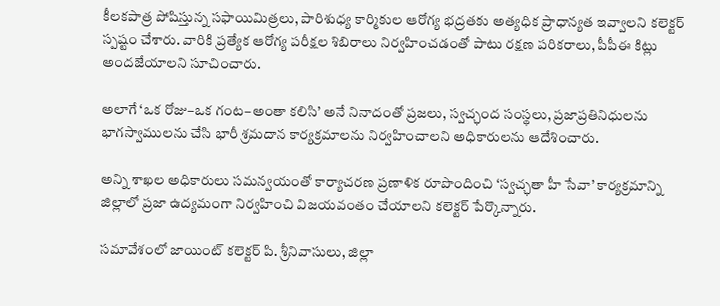కీలకపాత్ర పోషిస్తున్న సఫాయిమిత్రలు, పారిశుధ్య కార్మికుల ఆరోగ్య భద్రతకు అత్యధిక ప్రాధాన్యత ఇవ్వాలని కలెక్టర్ స్పష్టం చేశారు. వారికి ప్రత్యేక ఆరోగ్య పరీక్షల శిబిరాలు నిర్వహించడంతో పాటు రక్షణ పరికరాలు, పీపీఈ కిట్లు అందజేయాలని సూచించారు.

అలాగే ‘ఒక రోజు–ఒక గంట–అంతా కలిసి’ అనే నినాదంతో ప్రజలు, స్వచ్ఛంద సంస్థలు, ప్రజాప్రతినిధులను భాగస్వాములను చేసి భారీ శ్రమదాన కార్యక్రమాలను నిర్వహించాలని అధికారులను ఆదేశించారు.

అన్ని శాఖల అధికారులు సమన్వయంతో కార్యాచరణ ప్రణాళిక రూపొందించి ‘స్వచ్ఛతా హీ సేవా’ కార్యక్రమాన్ని జిల్లాలో ప్రజా ఉద్యమంగా నిర్వహించి విజయవంతం చేయాలని కలెక్టర్ పేర్కొన్నారు.

సమావేశంలో జాయింట్ కలెక్టర్ పి. శ్రీనివాసులు, జిల్లా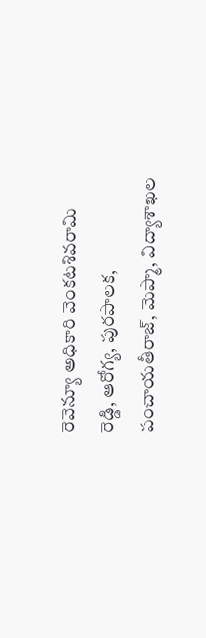రెవెన్యూ అధికారి వెంకటశివరామి రెడ్డి, ఆరోగ్య, పురపాలక, పంచాయతీరాజ్, మెప్మా, విద్యాశాఖల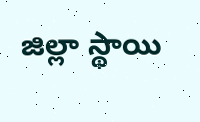జిల్లా స్థాయి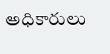అధికారులు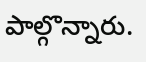పాల్గొన్నారు.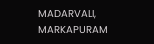MADARVALI, MARKAPURAM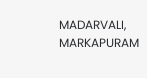MADARVALI, MARKAPURAM